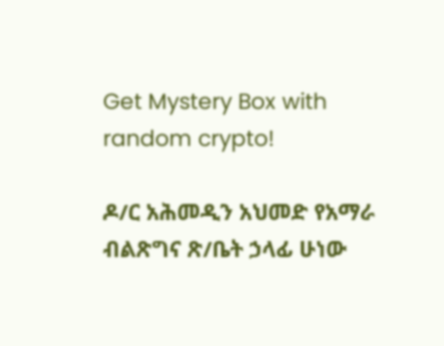Get Mystery Box with random crypto!

ዶ/ር አሕመዲን አህመድ የአማራ ብልጽግና ጽ/ቤት ኃላፊ ሁነው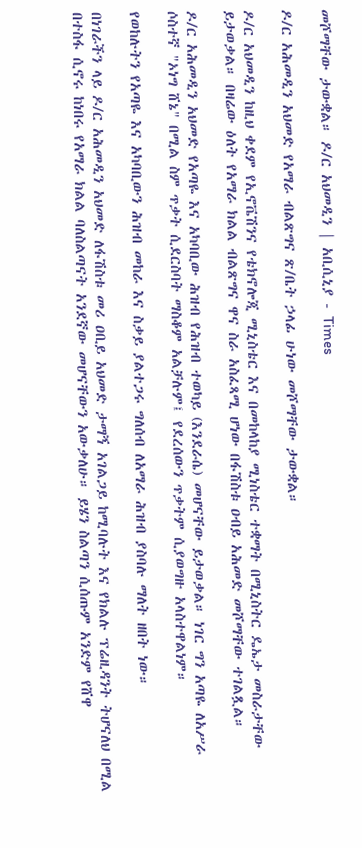መሾማቸው ታውቋል። ዶ/ር አህመዲን | አቢሲኒያ - Times

ዶ/ር አሕመዲን አህመድ የአማራ ብልጽግና ጽ/ቤት ኃላፊ ሁነው መሾማቸው ታውቋል።

ዶ/ር አህመዲን ከዚህ ቀደም የኢኖቬሽንና የቴክኖሎጂ ሚኒስቴር እና በመከላከያ ሚነስቴር ተቋማት በሚኒስትር ዴኤታ መስራታቸው ይታወቃል። በዛሬው ዕለት የአማራ ክልል ብልጽግና ዋና ስራ አስፈጻሚ ሆነው በፋሽስቱ ዐብይ አሕመድ መሾማቸው ተገልጿል።

ዶ/ር አሕመዲን አህመድ የአጣዬ እና አካባቢው ሕዝብ የሕዝብ ተወካይ (እንደራሴ) መሆናቸው ይታወቃል። ነገር ግን አጣዬ ለአሥራ ሶስተኛ "ኦነግ ሸኔ" በሚል ስም ጥቃት ሲደርስባት ማስቆም አልቻሉም፤ የደረሰውን ጥቃትም ሲያወግዙ አላስተዋልነም።

የወከሉትን የአጣዬ እና አካባቢውን ሕዝብ መከራ እና ስቃይ ያልተጋሩ ግለሰብ ለአማራ ሕዝብ ያስባሉ ማለት ዘበት ነው።

በነገራችን ላይ ዶ/ር አሕመዲን አህመድ ለፋሽስቱ መሪ ዐቢይ አህመድ ታማኝ አገልጋይ ከሚባሉት እና የክልሉ ፕሬዚዳንት ትሆናለህ በሚል በተስፋ ሲኖሩ ከነበሩ የአማራ ክልል ባለስልጣናት አንደኛው መሆናቸውን አውቃለሁ። ይሄን ስልጣን ሲሰጡም አንድም የሸዋ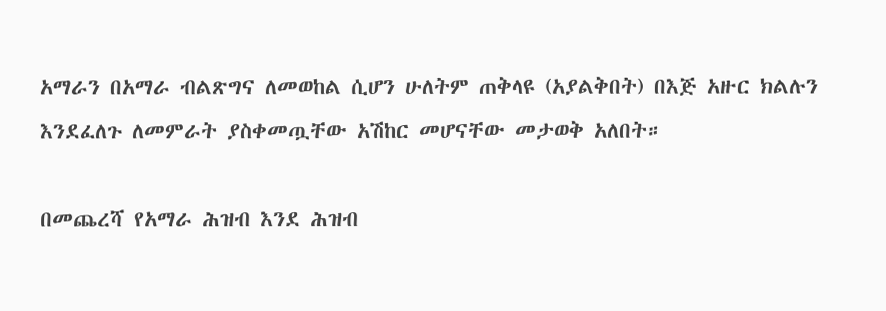አማራን በአማራ ብልጽግና ለመወከል ሲሆን ሁለትም ጠቅላዩ (አያልቅበት) በእጅ አዙር ክልሉን እንደፈለጉ ለመምራት ያስቀመጧቸው አሽከር መሆናቸው መታወቅ አለበት።

በመጨረሻ የአማራ ሕዝብ እንደ ሕዝብ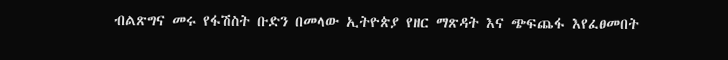ብልጽግና መሩ የፋሽስት ቡድን በመላው ኢትዮጵያ የዘር ማጽዳት እና ጭፍጨፋ እየፈፀመበት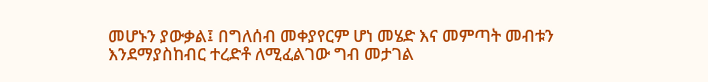መሆኑን ያውቃል፤ በግለሰብ መቀያየርም ሆነ መሄድ እና መምጣት መብቱን እንደማያስከብር ተረድቶ ለሚፈልገው ግብ መታገል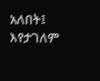አለበት፤ እየታገለም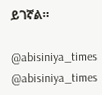ይገኛል።

@abisiniya_times
@abisiniya_times